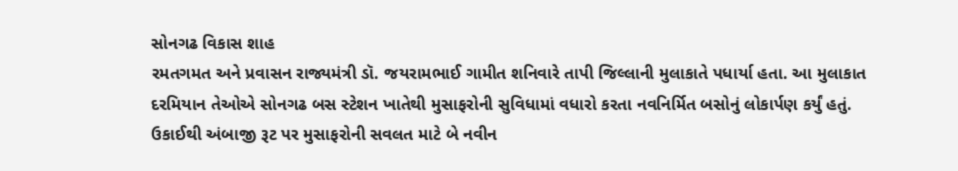સોનગઢ વિકાસ શાહ
રમતગમત અને પ્રવાસન રાજ્યમંત્રી ડૉ. જયરામભાઈ ગામીત શનિવારે તાપી જિલ્લાની મુલાકાતે પધાર્યા હતા. આ મુલાકાત દરમિયાન તેઓએ સોનગઢ બસ સ્ટેશન ખાતેથી મુસાફરોની સુવિધામાં વધારો કરતા નવનિર્મિત બસોનું લોકાર્પણ કર્યું હતું.
ઉકાઈથી અંબાજી રૂટ પર મુસાફરોની સવલત માટે બે નવીન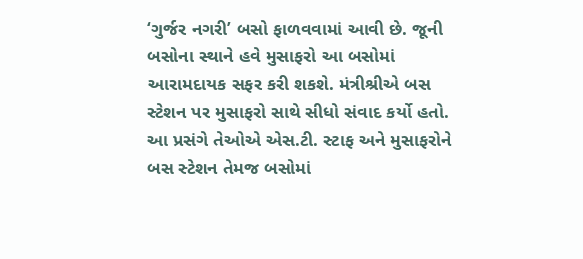‘ગુર્જર નગરી’ બસો ફાળવવામાં આવી છે. જૂની બસોના સ્થાને હવે મુસાફરો આ બસોમાં આરામદાયક સફર કરી શકશે. મંત્રીશ્રીએ બસ સ્ટેશન પર મુસાફરો સાથે સીધો સંવાદ કર્યો હતો. આ પ્રસંગે તેઓએ એસ.ટી. સ્ટાફ અને મુસાફરોને બસ સ્ટેશન તેમજ બસોમાં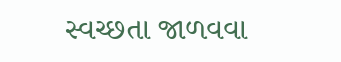સ્વચ્છતા જાળવવા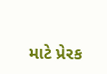માટે પ્રેરક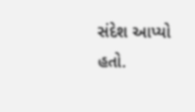સંદેશ આપ્યો હતો.